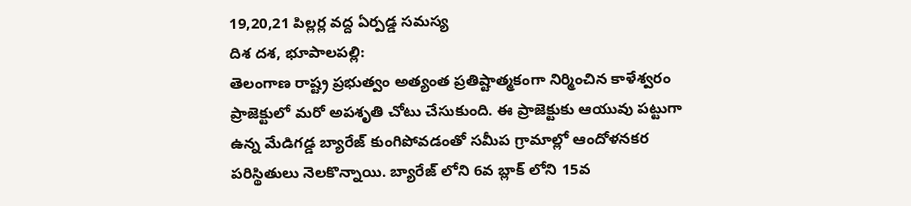19,20,21 పిల్లర్ల వద్ద ఏర్పడ్డ సమస్య
దిశ దశ, భూపాలపల్లి:
తెలంగాణ రాష్ట్ర ప్రభుత్వం అత్యంత ప్రతిష్టాత్మకంగా నిర్మించిన కాళేశ్వరం ప్రాజెక్టులో మరో అపశృతి చోటు చేసుకుంది. ఈ ప్రాజెక్టుకు ఆయువు పట్టుగా ఉన్న మేడిగడ్డ బ్యారేజ్ కుంగిపోవడంతో సమీప గ్రామాల్లో ఆందోళనకర పరిస్థితులు నెలకొన్నాయి. బ్యారేజ్ లోని 6వ బ్లాక్ లోని 15వ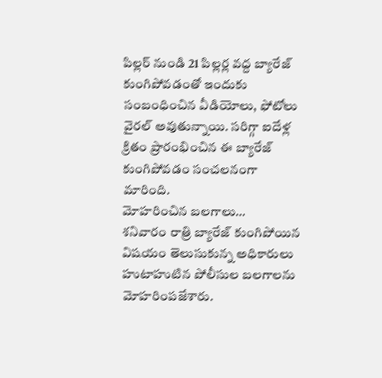పిల్లర్ నుండి 21 పిల్లర్ల వద్ద బ్యారేజ్ కుంగిపోవడంతో ఇందుకు సంబంధించిన వీడియోలు, ఫోటోలు వైరల్ అవుతున్నాయి. సరిగ్గా ఐదేళ్ల క్రితం ప్రారంభించిన ఈ బ్యారేజ్ కుంగిపోవడం సంచలనంగా మారింది.
మోహరించిన బలగాలు…
శనివారం రాత్రి బ్యారేజ్ కుంగిపోయిన విషయం తెలుసుకున్న అధికారులు హుటాహుటిన పోలీసుల బలగాలను మోహరింపజేశారు.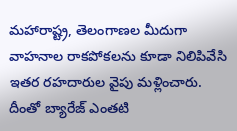మహారాష్ట్ర, తెలంగాణల మీదుగా వాహనాల రాకపోకలను కూడా నిలిపివేసి ఇతర రహదారుల వైపు మళ్లించారు. దీంతో బ్యారేజ్ ఎంతటి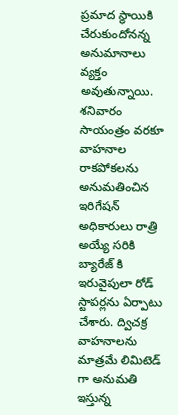ప్రమాద స్థాయికి చేరుకుందోనన్న అనుమానాలు వ్యక్తం అవుతున్నాయి. శనివారం సాయంత్రం వరకూ వాహనాల రాకపోకలను అనుమతించిన ఇరిగేషన్ అధికారులు రాత్రి అయ్యే సరికి బ్యారేజ్ కి ఇరువైపులా రోడ్ స్టాపర్లను ఏర్పాటు చేశారు. ద్విచక్ర వాహనాలను మాత్రమే లిమిటెడ్ గా అనుమతి ఇస్తున్న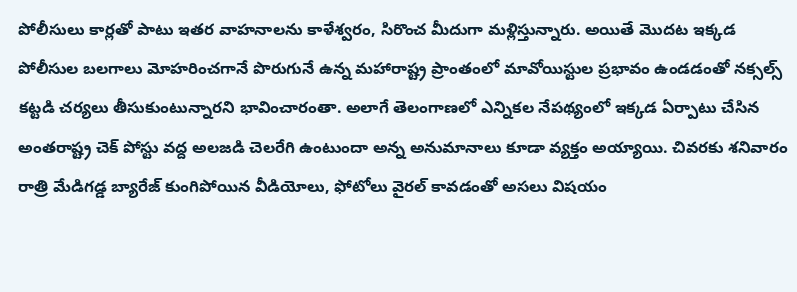పోలీసులు కార్లతో పాటు ఇతర వాహనాలను కాళేశ్వరం, సిరొంచ మీదుగా మళ్లిస్తున్నారు. అయితే మొదట ఇక్కడ పోలీసుల బలగాలు మోహరించగానే పొరుగునే ఉన్న మహారాష్ట్ర ప్రాంతంలో మావోయిస్టుల ప్రభావం ఉండడంతో నక్సల్స్ కట్టడి చర్యలు తీసుకుంటున్నారని భావించారంతా. అలాగే తెలంగాణలో ఎన్నికల నేపథ్యంలో ఇక్కడ ఏర్పాటు చేసిన అంతరాష్ట్ర చెక్ పోస్టు వద్ద అలజడి చెలరేగి ఉంటుందా అన్న అనుమానాలు కూడా వ్యక్తం అయ్యాయి. చివరకు శనివారం రాత్రి మేడిగడ్డ బ్యారేజ్ కుంగిపోయిన వీడియోలు, ఫోటోలు వైరల్ కావడంతో అసలు విషయం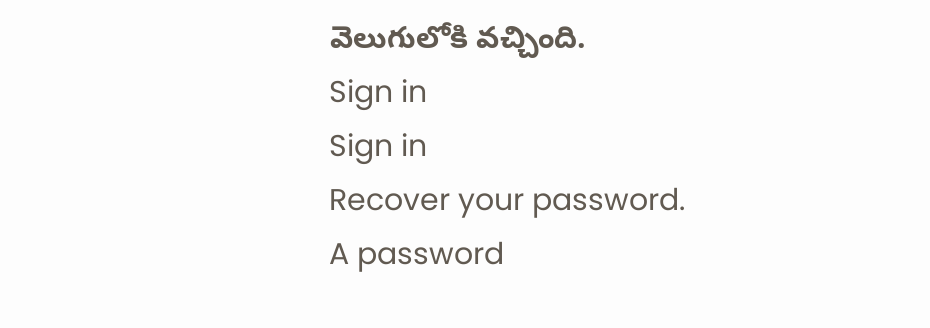వెలుగులోకి వచ్చింది.
Sign in
Sign in
Recover your password.
A password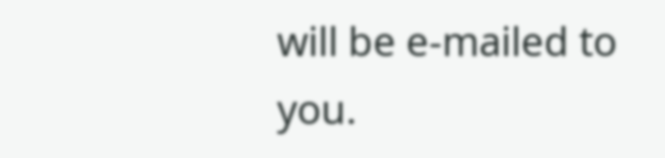will be e-mailed to you.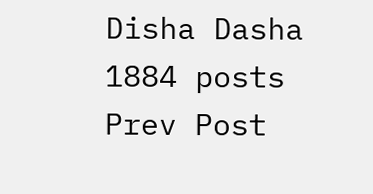Disha Dasha
1884 posts
Prev Post